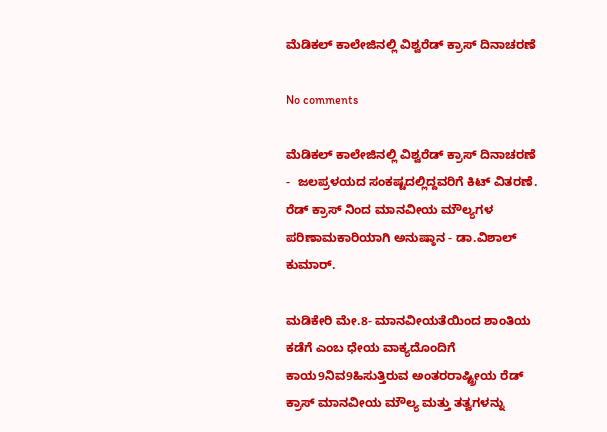ಮೆಡಿಕಲ್ ಕಾಲೇಜಿನಲ್ಲಿ ವಿಶ್ವರೆಡ್ ಕ್ರಾಸ್ ದಿನಾಚರಣೆ

No comments

ಮೆಡಿಕಲ್ ಕಾಲೇಜಿನಲ್ಲಿ ವಿಶ್ವರೆಡ್ ಕ್ರಾಸ್ ದಿನಾಚರಣೆ -  ಜಲಪ್ರಳಯದ ಸಂಕಷ್ಟದಲ್ಲಿದ್ದವರಿಗೆ ಕಿಟ್ ವಿತರಣೆ.
ರೆಡ್ ಕ್ರಾಸ್ ನಿಂದ ಮಾನವೀಯ ಮೌಲ್ಯಗಳ ಪರಿಣಾಮಕಾರಿಯಾಗಿ ಅನುಷ್ಠಾನ - ಡಾ.ವಿಶಾಲ್ ಕುಮಾರ್.

ಮಡಿಕೇರಿ ಮೇ.8- ಮಾನವೀಯತೆಯಿಂದ ಶಾಂತಿಯ ಕಡೆಗೆ ಎಂಬ ಧೇಯ ವಾಕ್ಯದೊಂದಿಗೆ ಕಾಯ9ನಿವ9ಹಿಸುತ್ತಿರುವ ಅಂತರರಾಷ್ಟ್ರೀಯ ರೆಡ್ ಕ್ರಾಸ್ ಮಾನವೀಯ ಮೌಲ್ಯ ಮತ್ತು ತತ್ವಗಳನ್ನು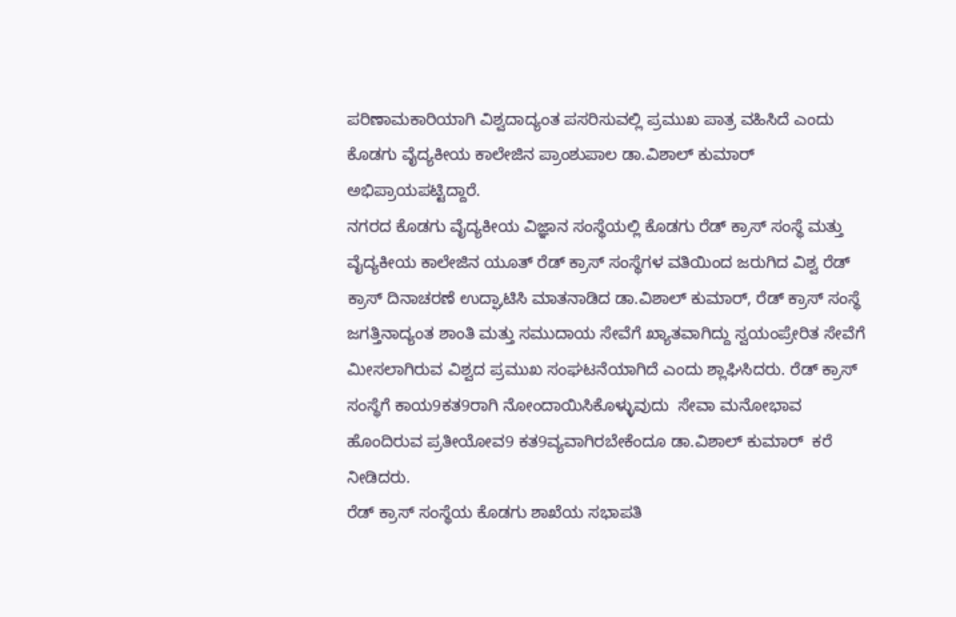ಪರಿಣಾಮಕಾರಿಯಾಗಿ ವಿಶ್ವದಾದ್ಯಂತ ಪಸರಿಸುವಲ್ಲಿ ಪ್ರಮುಖ ಪಾತ್ರ ವಹಿಸಿದೆ ಎಂದು ಕೊಡಗು ವೈದ್ಯಕೀಯ ಕಾಲೇಜಿನ ಪ್ರಾಂಶುಪಾಲ ಡಾ.ವಿಶಾಲ್ ಕುಮಾರ್ ಅಭಿಪ್ರಾಯಪಟ್ಟಿದ್ದಾರೆ.
ನಗರದ ಕೊಡಗು ವೈದ್ಯಕೀಯ ವಿಜ್ಞಾನ ಸಂಸ್ಥೆಯಲ್ಲಿ ಕೊಡಗು ರೆಡ್ ಕ್ರಾಸ್ ಸಂಸ್ಥೆ ಮತ್ತು ವೈದ್ಯಕೀಯ ಕಾಲೇಜಿನ ಯೂತ್ ರೆಡ್ ಕ್ರಾಸ್ ಸಂಸ್ಥೆಗಳ ವತಿಯಿಂದ ಜರುಗಿದ ವಿಶ್ವ ರೆಡ್ ಕ್ರಾಸ್ ದಿನಾಚರಣೆ ಉದ್ಘಾಟಿಸಿ ಮಾತನಾಡಿದ ಡಾ.ವಿಶಾಲ್ ಕುಮಾರ್, ರೆಡ್ ಕ್ರಾಸ್ ಸಂಸ್ಥೆ ಜಗತ್ತಿನಾದ್ಯಂತ ಶಾಂತಿ ಮತ್ತು ಸಮುದಾಯ ಸೇವೆಗೆ ಖ್ಯಾತವಾಗಿದ್ದು ಸ್ವಯಂಪ್ರೇರಿತ ಸೇವೆಗೆ ಮೀಸಲಾಗಿರುವ ವಿಶ್ವದ ಪ್ರಮುಖ ಸಂಘಟನೆಯಾಗಿದೆ ಎಂದು ಶ್ಲಾಘಿಸಿದರು. ರೆಡ್ ಕ್ರಾಸ್ ಸಂಸ್ಥೆಗೆ ಕಾಯ9ಕತ9ರಾಗಿ ನೋಂದಾಯಿಸಿಕೊಳ್ಳುವುದು  ಸೇವಾ ಮನೋಭಾವ ಹೊಂದಿರುವ ಪ್ರತೀಯೋವ9 ಕತ9ವ್ಯವಾಗಿರಬೇಕೆಂದೂ ಡಾ.ವಿಶಾಲ್ ಕುಮಾರ್  ಕರೆ ನೀಡಿದರು.
ರೆಡ್ ಕ್ರಾಸ್ ಸಂಸ್ಥೆಯ ಕೊಡಗು ಶಾಖೆಯ ಸಭಾಪತಿ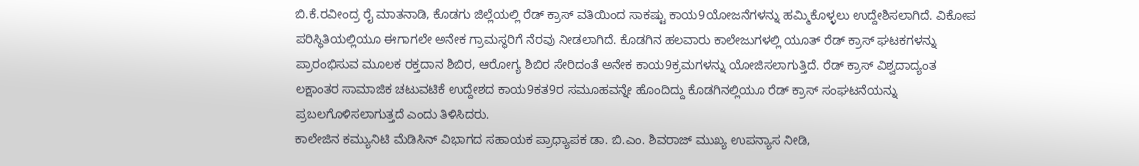ಬಿ.ಕೆ.ರವೀಂದ್ರ ರೈ ಮಾತನಾಡಿ, ಕೊಡಗು ಜಿಲ್ಲೆಯಲ್ಲಿ ರೆಡ್ ಕ್ರಾಸ್ ವತಿಯಿಂದ ಸಾಕಷ್ಟು ಕಾಯ9ಯೋಜನೆಗಳನ್ನು ಹಮ್ಮಿಕೊಳ್ಳಲು ಉದ್ದೇಶಿಸಲಾಗಿದೆ. ವಿಕೋಪ ಪರಿಸ್ಥಿತಿಯಲ್ಲಿಯೂ ಈಗಾಗಲೇ ಅನೇಕ ಗ್ರಾಮಸ್ಥರಿಗೆ ನೆರವು ನೀಡಲಾಗಿದೆ. ಕೊಡಗಿನ ಹಲವಾರು ಕಾಲೇಜುಗಳಲ್ಲಿ ಯೂತ್ ರೆಡ್ ಕ್ರಾಸ್ ಘಟಕಗಳನ್ನು ಪ್ರಾರಂಭಿಸುವ ಮೂಲಕ ರಕ್ತದಾನ ಶಿಬಿರ, ಆರೋಗ್ಯ ಶಿಬಿರ ಸೇರಿದಂತೆ ಅನೇಕ ಕಾಯ9ಕ್ರಮಗಳನ್ನು ಯೋಜಿಸಲಾಗುತ್ತಿದೆ. ರೆಡ್ ಕ್ರಾಸ್ ವಿಶ್ವದಾದ್ಯಂತ ಲಕ್ಷಾಂತರ ಸಾಮಾಜಿಕ ಚಟುವಟಿಕೆ ಉದ್ದೇಶದ ಕಾಯ9ಕತ9ರ ಸಮೂಹವನ್ನೇ ಹೊಂದಿದ್ದು ಕೊಡಗಿನಲ್ಲಿಯೂ ರೆಡ್ ಕ್ರಾಸ್ ಸಂಘಟನೆಯನ್ನು ಪ್ರಬಲಗೊಳಿಸಲಾಗುತ್ತದೆ ಎಂದು ತಿಳಿಸಿದರು.
ಕಾಲೇಜಿನ ಕಮ್ಯುನಿಟಿ ಮೆಡಿಸಿನ್ ವಿಭಾಗದ ಸಹಾಯಕ ಪ್ರಾಧ್ಯಾಪಕ ಡಾ. ಬಿ.ಎಂ. ಶಿವರಾಜ್ ಮುಖ್ಯ ಉಪನ್ಯಾಸ ನೀಡಿ,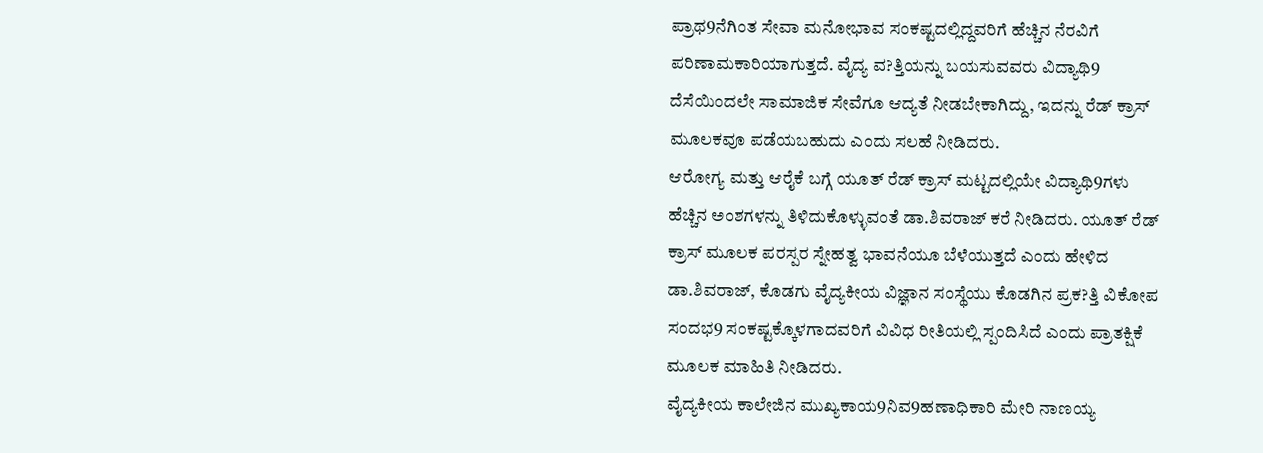ಪ್ರಾಥ9ನೆಗಿಂತ ಸೇವಾ ಮನೋಭಾವ ಸಂಕಷ್ಟದಲ್ಲಿದ್ದವರಿಗೆ ಹೆಚ್ಚಿನ ನೆರವಿಗೆ ಪರಿಣಾಮಕಾರಿಯಾಗುತ್ತದೆ. ವೈದ್ಯ ವ?ತ್ತಿಯನ್ನು ಬಯಸುವವರು ವಿದ್ಯಾಥಿ9 ದೆಸೆಯಿಂದಲೇ ಸಾಮಾಜಿಕ ಸೇವೆಗೂ ಆದ್ಯತೆ ನೀಡಬೇಕಾಗಿದ್ದು, ಇದನ್ನು ರೆಡ್ ಕ್ರಾಸ್ ಮೂಲಕವೂ ಪಡೆಯಬಹುದು ಎಂದು ಸಲಹೆ ನೀಡಿದರು.
ಆರೋಗ್ಯ ಮತ್ತು ಆರೈಕೆ ಬಗ್ಗೆ ಯೂತ್ ರೆಡ್ ಕ್ರಾಸ್ ಮಟ್ಟದಲ್ಲಿಯೇ ವಿದ್ಯಾಥಿ9ಗಳು ಹೆಚ್ಚಿನ ಅಂಶಗಳನ್ನು ತಿಳಿದುಕೊಳ್ಳುವಂತೆ ಡಾ.ಶಿವರಾಜ್ ಕರೆ ನೀಡಿದರು. ಯೂತ್ ರೆಡ್ ಕ್ರಾಸ್ ಮೂಲಕ ಪರಸ್ಪರ ಸ್ನೇಹತ್ವ ಭಾವನೆಯೂ ಬೆಳೆಯುತ್ತದೆ ಎಂದು ಹೇಳಿದ ಡಾ.ಶಿವರಾಜ್, ಕೊಡಗು ವೈದ್ಯಕೀಯ ವಿಜ್ಞಾನ ಸಂಸ್ಥೆಯು ಕೊಡಗಿನ ಪ್ರಕ?ತ್ತಿ ವಿಕೋಪ ಸಂದಭ9 ಸಂಕಷ್ಟಕ್ಕೊಳಗಾದವರಿಗೆ ವಿವಿಧ ರೀತಿಯಲ್ಲಿ ಸ್ಪಂದಿಸಿದೆ ಎಂದು ಪ್ರಾತಕ್ಷಿಕೆ ಮೂಲಕ ಮಾಹಿತಿ ನೀಡಿದರು.
ವೈದ್ಯಕೀಯ ಕಾಲೇಜಿನ ಮುಖ್ಯಕಾಯ9ನಿವ9ಹಣಾಧಿಕಾರಿ ಮೇರಿ ನಾಣಯ್ಯ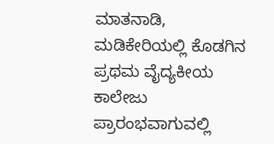ಮಾತನಾಡಿ,  ಮಡಿಕೇರಿಯಲ್ಲಿ ಕೊಡಗಿನ  ಪ್ರಥಮ ವೈದ್ಯಕೀಯ ಕಾಲೇಜು ಪ್ರಾರಂಭವಾಗುವಲ್ಲಿ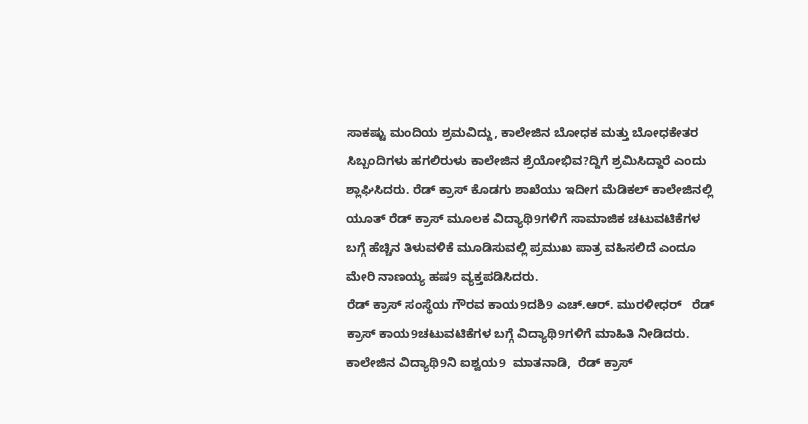ಸಾಕಷ್ಟು ಮಂದಿಯ ಶ್ರಮವಿದ್ದು, ಕಾಲೇಜಿನ ಬೋಧಕ ಮತ್ತು ಬೋಧಕೇತರ ಸಿಬ್ಬಂದಿಗಳು ಹಗಲಿರುಳು ಕಾಲೇಜಿನ ಶ್ರೆಯೋಭಿವ?ದ್ದಿಗೆ ಶ್ರಮಿಸಿದ್ದಾರೆ ಎಂದು ಶ್ಲಾಘಿಸಿದರು. ರೆಡ್ ಕ್ರಾಸ್ ಕೊಡಗು ಶಾಖೆಯು ಇದೀಗ ಮೆಡಿಕಲ್ ಕಾಲೇಜಿನಲ್ಲಿ ಯೂತ್ ರೆಡ್ ಕ್ರಾಸ್ ಮೂಲಕ ವಿದ್ಯಾಥಿ9ಗಳಿಗೆ ಸಾಮಾಜಿಕ ಚಟುವಟಿಕೆಗಳ ಬಗ್ಗೆ ಹೆಚ್ಚಿನ ತಿಳುವಳಿಕೆ ಮೂಡಿಸುವಲ್ಲಿ ಪ್ರಮುಖ ಪಾತ್ರ ವಹಿಸಲಿದೆ ಎಂದೂ ಮೇರಿ ನಾಣಯ್ಯ ಹಷ9 ವ್ಯಕ್ತಪಡಿಸಿದರು.
ರೆಡ್ ಕ್ರಾಸ್ ಸಂಸ್ಥೆಯ ಗೌರವ ಕಾಯ9ದಶಿ9 ಎಚ್.ಆರ್. ಮುರಳೀಧರ್   ರೆಡ್ ಕ್ರಾಸ್ ಕಾಯ9ಚಟುವಟಿಕೆಗಳ ಬಗ್ಗೆ ವಿದ್ಯಾಥಿ9ಗಳಿಗೆ ಮಾಹಿತಿ ನೀಡಿದರು.
ಕಾಲೇಜಿನ ವಿದ್ಯಾಥಿ9ನಿ ಐಶ್ವಯ9  ಮಾತನಾಡಿ,  ರೆಡ್ ಕ್ರಾಸ್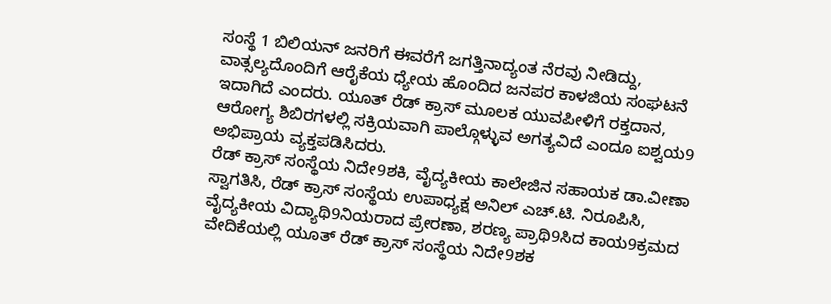ಸಂಸ್ಥೆ 1 ಬಿಲಿಯನ್ ಜನರಿಗೆ ಈವರೆಗೆ ಜಗತ್ತಿನಾದ್ಯಂತ ನೆರವು ನೀಡಿದ್ದು, ವಾತ್ಸಲ್ಯದೊಂದಿಗೆ ಆರೈಕೆಯ ಧ್ಯೇಯ ಹೊಂದಿದ ಜನಪರ ಕಾಳಜಿಯ ಸಂಘಟನೆ ಇದಾಗಿದೆ ಎಂದರು. ಯೂತ್ ರೆಡ್ ಕ್ರಾಸ್ ಮೂಲಕ ಯುವಪೀಳಿಗೆ ರಕ್ತದಾನ, ಆರೋಗ್ಯ ಶಿಬಿರಗಳಲ್ಲಿ ಸಕ್ರಿಯವಾಗಿ ಪಾಲ್ಗೊಳ್ಳುವ ಅಗತ್ಯವಿದೆ ಎಂದೂ ಐಶ್ವಯ9 ಅಭಿಪ್ರಾಯ ವ್ಯಕ್ತಪಡಿಸಿದರು.
ರೆಡ್ ಕ್ರಾಸ್ ಸಂಸ್ಥೆಯ ನಿದೇ9ಶಕಿ, ವೈದ್ಯಕೀಯ ಕಾಲೇಜಿನ ಸಹಾಯಕ ಡಾ.ವೀಣಾ ಸ್ವಾಗತಿಸಿ, ರೆಡ್ ಕ್ರಾಸ್ ಸಂಸ್ಥೆಯ ಉಪಾಧ್ಯಕ್ಷ ಅನಿಲ್ ಎಚ್.ಟಿ. ನಿರೂಪಿಸಿ, ವೈದ್ಯಕೀಯ ವಿದ್ಯಾಥಿ9ನಿಯರಾದ ಪ್ರೇರಣಾ, ಶರಣ್ಯ ಪ್ರಾಥಿ9ಸಿದ ಕಾಯ9ಕ್ರಮದ ವೇದಿಕೆಯಲ್ಲಿ ಯೂತ್ ರೆಡ್ ಕ್ರಾಸ್ ಸಂಸ್ಥೆಯ ನಿದೇ9ಶಕ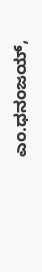ಎಂ.ಧನಂಜಯ್,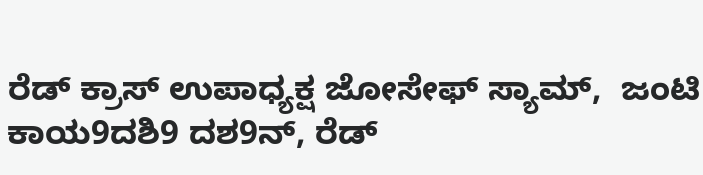ರೆಡ್ ಕ್ರಾಸ್ ಉಪಾಧ್ಯಕ್ಷ ಜೋಸೇಫ್ ಸ್ಯಾಮ್,  ಜಂಟಿ ಕಾಯ9ದಶಿ9 ದಶ9ನ್, ರೆಡ್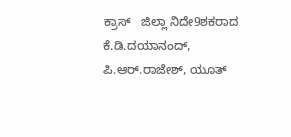ಕ್ರಾಸ್   ಜಿಲ್ಲಾ ನಿದೇ9ಶಕರಾದ ಕೆ.ಡಿ.ದಯಾನಂದ್, ಪಿ.ಆರ್.ರಾಜೇಶ್, ಯೂತ್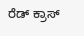ರೆಡ್ ಕ್ರಾಸ್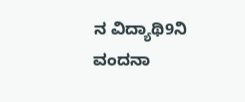ನ ವಿದ್ಯಾಥಿ9ನಿ ವಂದನಾ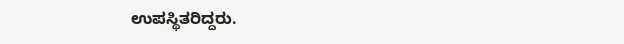ಉಪಸ್ಥಿತರಿದ್ದರು.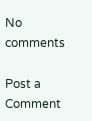No comments

Post a Comment